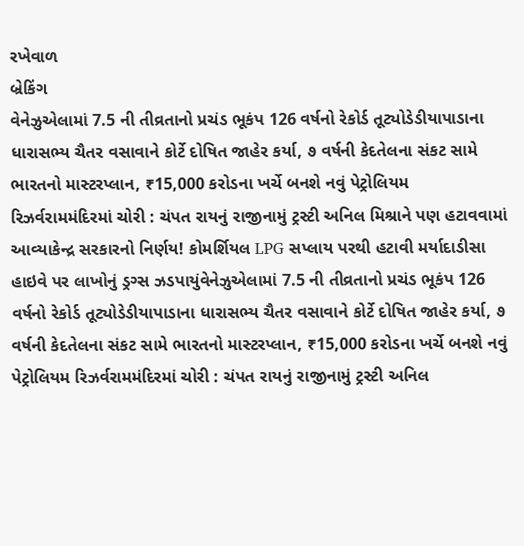રખેવાળ
બ્રેકિંગ
વેનેઝુએલામાં 7.5 ની તીવ્રતાનો પ્રચંડ ભૂકંપ 126 વર્ષનો રેકોર્ડ તૂટ્યોડેડીયાપાડાના ધારાસભ્ય ચૈતર વસાવાને કોર્ટે દોષિત જાહેર કર્યા, ૭ વર્ષની કેદતેલના સંકટ સામે ભારતનો માસ્ટરપ્લાન, ₹15,000 કરોડના ખર્ચે બનશે નવું પેટ્રોલિયમ રિઝર્વરામમંદિરમાં ચોરી : ચંપત રાયનું રાજીનામું ટ્રસ્ટી અનિલ મિશ્રાને પણ હટાવવામાં આવ્યાકેન્દ્ર સરકારનો નિર્ણય! કોમર્શિયલ LPG સપ્લાય પરથી હટાવી મર્યાદાડીસા હાઇવે પર લાખોનું ડ્રગ્સ ઝડપાયુંવેનેઝુએલામાં 7.5 ની તીવ્રતાનો પ્રચંડ ભૂકંપ 126 વર્ષનો રેકોર્ડ તૂટ્યોડેડીયાપાડાના ધારાસભ્ય ચૈતર વસાવાને કોર્ટે દોષિત જાહેર કર્યા, ૭ વર્ષની કેદતેલના સંકટ સામે ભારતનો માસ્ટરપ્લાન, ₹15,000 કરોડના ખર્ચે બનશે નવું પેટ્રોલિયમ રિઝર્વરામમંદિરમાં ચોરી : ચંપત રાયનું રાજીનામું ટ્રસ્ટી અનિલ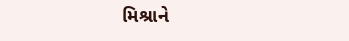મિશ્રાને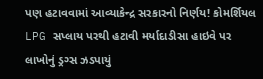પણ હટાવવામાં આવ્યાકેન્દ્ર સરકારનો નિર્ણય! કોમર્શિયલ LPG સપ્લાય પરથી હટાવી મર્યાદાડીસા હાઇવે પર લાખોનું ડ્રગ્સ ઝડપાયું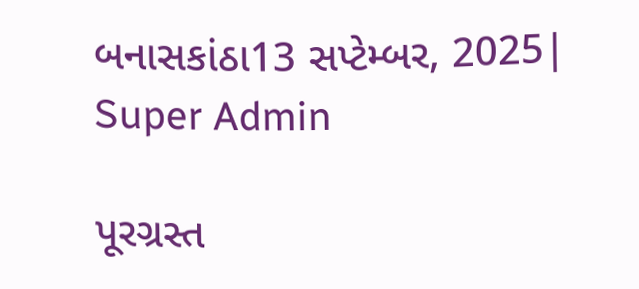બનાસકાંઠા13 સપ્ટેમ્બર, 2025| Super Admin

પૂરગ્રસ્ત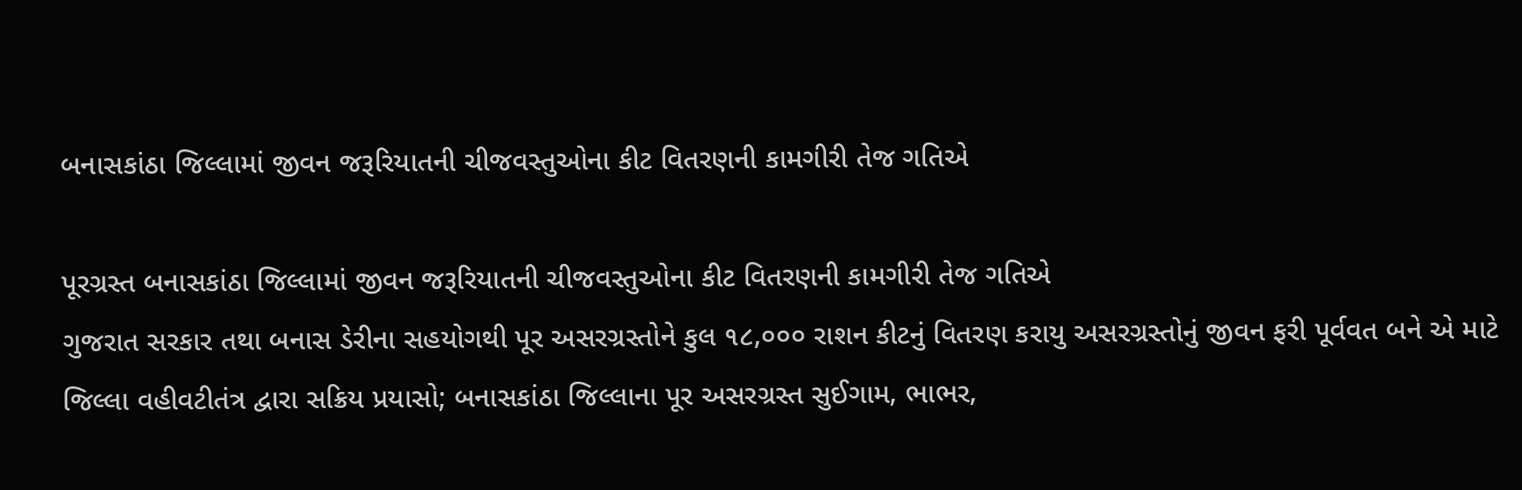બનાસકાંઠા જિલ્લામાં જીવન જરૂરિયાતની ચીજવસ્તુઓના કીટ વિતરણની કામગીરી તેજ ગતિએ

પૂરગ્રસ્ત બનાસકાંઠા જિલ્લામાં જીવન જરૂરિયાતની ચીજવસ્તુઓના કીટ વિતરણની કામગીરી તેજ ગતિએ
ગુજરાત સરકાર તથા બનાસ ડેરીના સહયોગથી પૂર અસરગ્રસ્તોને કુલ ૧૮,૦૦૦ રાશન કીટનું વિતરણ કરાયુ અસરગ્રસ્તોનું જીવન ફરી પૂર્વવત બને એ માટે જિલ્લા વહીવટીતંત્ર દ્વારા સક્રિય પ્રયાસો; બનાસકાંઠા જિલ્લાના પૂર અસરગ્રસ્ત સુઈગામ, ભાભર,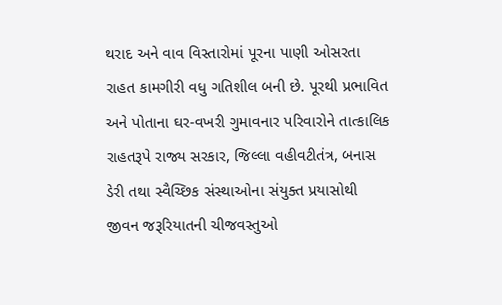થરાદ અને વાવ વિસ્તારોમાં પૂરના પાણી ઓસરતા રાહત કામગીરી વધુ ગતિશીલ બની છે. પૂરથી પ્રભાવિત અને પોતાના ઘર-વખરી ગુમાવનાર પરિવારોને તાત્કાલિક રાહતરૂપે રાજ્ય સરકાર, જિલ્લા વહીવટીતંત્ર, બનાસ ડેરી તથા સ્વૈચ્છિક સંસ્થાઓના સંયુક્ત પ્રયાસોથી જીવન જરૂરિયાતની ચીજવસ્તુઓ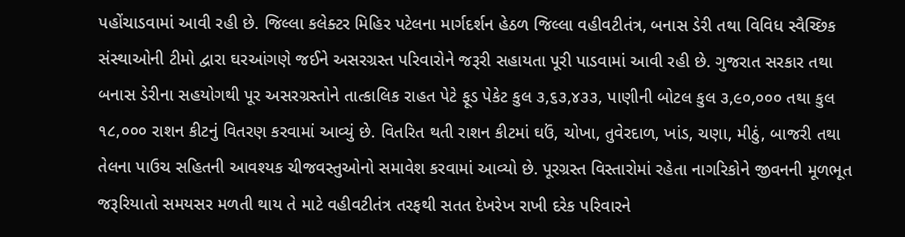પહોંચાડવામાં આવી રહી છે. જિલ્લા કલેક્ટર મિહિર પટેલના માર્ગદર્શન હેઠળ જિલ્લા વહીવટીતંત્ર, બનાસ ડેરી તથા વિવિધ સ્વૈચ્છિક સંસ્થાઓની ટીમો દ્વારા ઘરઆંગણે જઈને અસરગ્રસ્ત પરિવારોને જરૂરી સહાયતા પૂરી પાડવામાં આવી રહી છે. ગુજરાત સરકાર તથા બનાસ ડેરીના સહયોગથી પૂર અસરગ્રસ્તોને તાત્કાલિક રાહત પેટે ફૂડ પેકેટ કુલ ૩,૬૩,૪૩૩, પાણીની બોટલ કુલ ૩,૯૦,૦૦૦ તથા કુલ ૧૮,૦૦૦ રાશન કીટનું વિતરણ કરવામાં આવ્યું છે. વિતરિત થતી રાશન કીટમાં ઘઉં, ચોખા, તુવેરદાળ, ખાંડ, ચણા, મીઠું, બાજરી તથા તેલના પાઉચ સહિતની આવશ્યક ચીજવસ્તુઓનો સમાવેશ કરવામાં આવ્યો છે. પૂરગ્રસ્ત વિસ્તારોમાં રહેતા નાગરિકોને જીવનની મૂળભૂત જરૂરિયાતો સમયસર મળતી થાય તે માટે વહીવટીતંત્ર તરફથી સતત દેખરેખ રાખી દરેક પરિવારને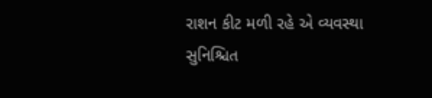રાશન કીટ મળી રહે એ વ્યવસ્થા સુનિશ્ચિત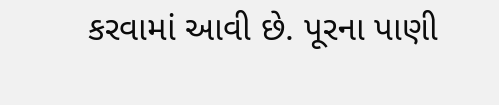કરવામાં આવી છે. પૂરના પાણી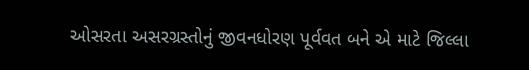ઓસરતા અસરગ્રસ્તોનું જીવનધોરણ પૂર્વવત બને એ માટે જિલ્લા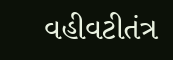વહીવટીતંત્ર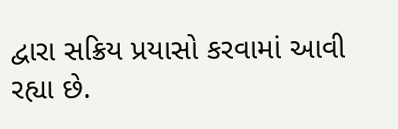દ્વારા સક્રિય પ્રયાસો કરવામાં આવી રહ્યા છે.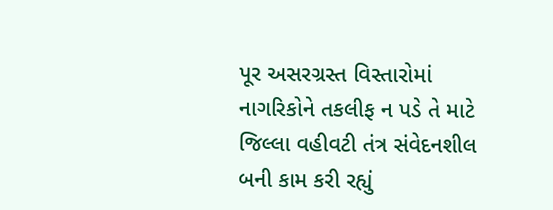પૂર અસરગ્રસ્ત વિસ્તારોમાં નાગરિકોને તકલીફ ન પડે તે માટે જિલ્લા વહીવટી તંત્ર સંવેદનશીલ બની કામ કરી રહ્યું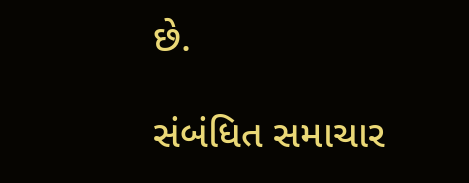છે.

સંબંધિત સમાચાર